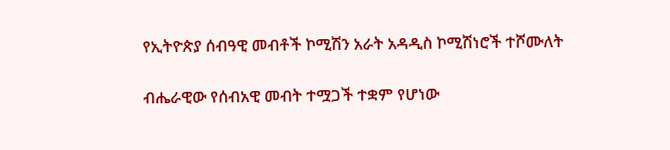የኢትዮጵያ ሰብዓዊ መብቶች ኮሚሽን አራት አዳዲስ ኮሚሽነሮች ተሾሙለት

ብሔራዊው የሰብአዊ መብት ተሟጋች ተቋም የሆነው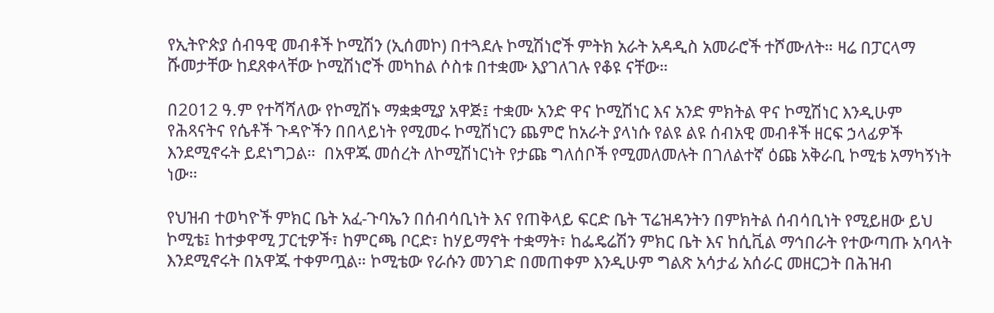የኢትዮጵያ ሰብዓዊ መብቶች ኮሚሽን (ኢሰመኮ) በተጓደሉ ኮሚሽነሮች ምትክ አራት አዳዲስ አመራሮች ተሾሙለት። ዛሬ በፓርላማ ሹመታቸው ከደጸቀላቸው ኮሚሽነሮች መካከል ሶስቱ በተቋሙ እያገለገሉ የቆዩ ናቸው።

በ2012 ዓ.ም የተሻሻለው የኮሚሽኑ ማቋቋሚያ አዋጅ፤ ተቋሙ አንድ ዋና ኮሚሽነር እና አንድ ምክትል ዋና ኮሚሽነር እንዲሁም የሕጻናትና የሴቶች ጉዳዮችን በበላይነት የሚመሩ ኮሚሽነርን ጨምሮ ከአራት ያላነሱ የልዩ ልዩ ሰብአዊ መብቶች ዘርፍ ኃላፊዎች እንደሚኖሩት ይደነግጋል።  በአዋጁ መሰረት ለኮሚሽነርነት የታጩ ግለሰቦች የሚመለመሉት በገለልተኛ ዕጩ አቅራቢ ኮሚቴ አማካኝነት ነው።

የህዝብ ተወካዮች ምክር ቤት አፈ-ጉባኤን በሰብሳቢነት እና የጠቅላይ ፍርድ ቤት ፕሬዝዳንትን በምክትል ሰብሳቢነት የሚይዘው ይህ ኮሚቴ፤ ከተቃዋሚ ፓርቲዎች፣ ከምርጫ ቦርድ፣ ከሃይማኖት ተቋማት፣ ከፌዴሬሽን ምክር ቤት እና ከሲቪል ማኅበራት የተውጣጡ አባላት እንደሚኖሩት በአዋጁ ተቀምጧል። ኮሚቴው የራሱን መንገድ በመጠቀም እንዲሁም ግልጽ አሳታፊ አሰራር መዘርጋት በሕዝብ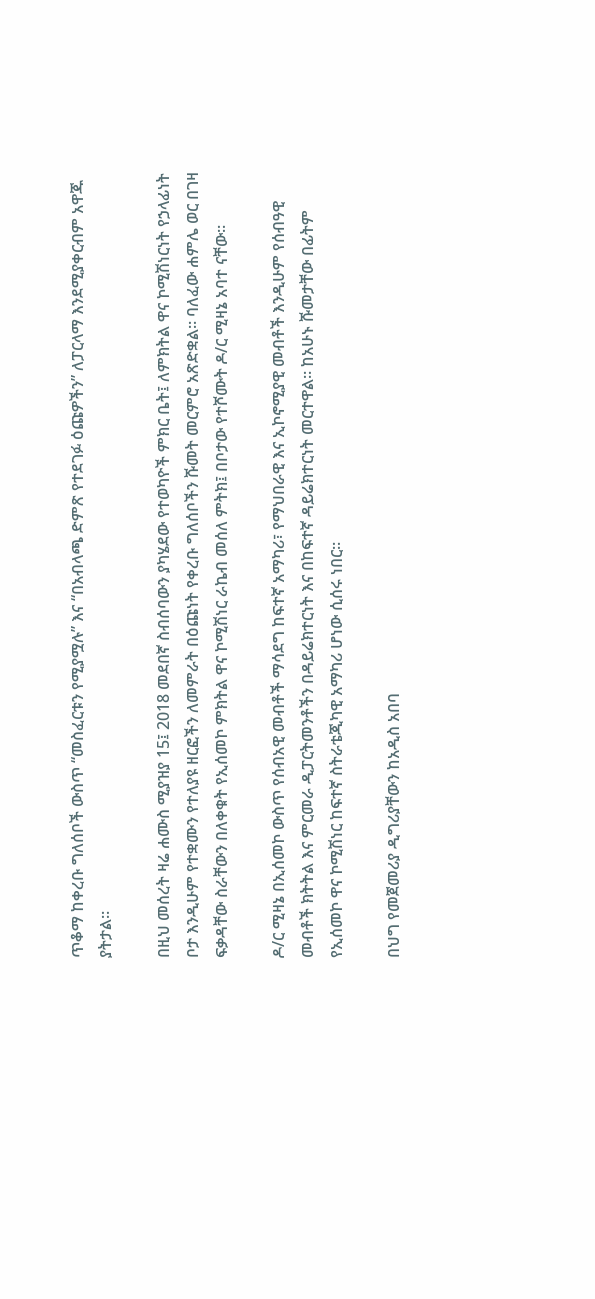ጥቆማ ከቀረቡ ግለሰቦች ውስጥ “መስፈርቱን የሚያሟሉ” እና “በአብላጫ ድምጽ የተደገፉ ዕጩዎችን” ለፓርላማ እንደሚያቀርብም አዋጁ ያትታል።

በዚህ መሰረት ዛሬ ሐሙስ ሚያዝያ 15፤ 2018 መደበኛ ስብሰባውን ያካሄደው የተወካዮች ምክር ቤት፤ ለምክትል ዋና ኮሚሽነርነት የኃላፊነት ቦታ እንዲሁም የተቋሙን የተለያዩ ዘርፎችን ለመምራት በዕጩነት የቀረቡ ግለሰቦችን ሹመት መርምሮ አጽድቋል። ባለፈው ሐምሌ ወር በገዛ ፍቃዳቸው ስራቸውን በለቀቁት የኢሰመኮ ምክትል ዋና ኮሚሽነር ራኬብ መሰለ ምትክ፤ በቦታው የተሾሙት ዶ/ር ሚዛኔ አባተ ናቸው።

ዶ/ር ሚዛኔ በኢሰመኮ ውስጥ የሰብአዊ መብቶች ማሳደግ ከፍተኛ አማካሪ፣ የማህበራዊ እና ኢኮኖሚያዊ መብቶች እንዲሁም የሰብዓዊ መብቶች ክትትል እና ምርመራ ዲፓርትመንቶችን በዳይሬክተርነት እና በከፍተኛ ዳይሬክተርነት መርተዋል። ከአሁኑ ሹመታቸው በፊትም የኢሰመኮ ዋና ኮሚሽነር ከፍተኛ ስትራቴጂካዊ አማካሪ ሆነው ሲሰሩ ነበር።

በህግ የመጀመሪያ ዲግሪያቸውን ከአዲስ አበባ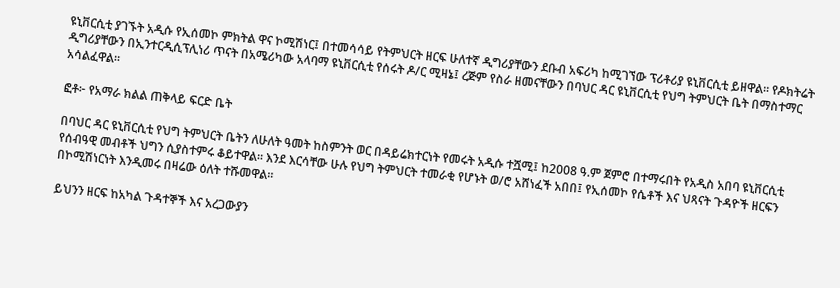ዩኒቨርሲቲ ያገኙት አዲሱ የኢሰመኮ ምክትል ዋና ኮሚሽነር፤ በተመሳሳይ የትምህርት ዘርፍ ሁለተኛ ዲግሪያቸውን ደቡብ አፍሪካ ከሚገኘው ፕሪቶሪያ ዩኒቨርሲቲ ይዘዋል። የዶክትሬት ዲግሪያቸውን በኢንተርዲሲፕሊነሪ ጥናት በአሜሪካው አላባማ ዩኒቨርሲቲ የሰሩት ዶ/ር ሚዛኔ፤ ረጅም የስራ ዘመናቸውን በባህር ዳር ዩኒቨርሲቲ የህግ ትምህርት ቤት በማስተማር አሳልፈዋል።

ፎቶ፦ የአማራ ክልል ጠቅላይ ፍርድ ቤት

በባህር ዳር ዩኒቨርሲቲ የህግ ትምህርት ቤትን ለሁለት ዓመት ከስምንት ወር በዳይሬክተርነት የመሩት አዲሱ ተሿሚ፤ ከ2008 ዓ.ም ጀምሮ በተማሩበት የአዲስ አበባ ዩኒቨርሲቲ የሰብዓዊ መብቶች ህግን ሲያስተምሩ ቆይተዋል። እንደ እርሳቸው ሁሉ የህግ ትምህርት ተመራቂ የሆኑት ወ/ሮ አሸነፈች አበበ፤ የኢሰመኮ የሴቶች እና ህጻናት ጉዳዮች ዘርፍን በኮሚሽነርነት እንዲመሩ በዛሬው ዕለት ተሹመዋል።

ይህንን ዘርፍ ከአካል ጉዳተኞች እና አረጋውያን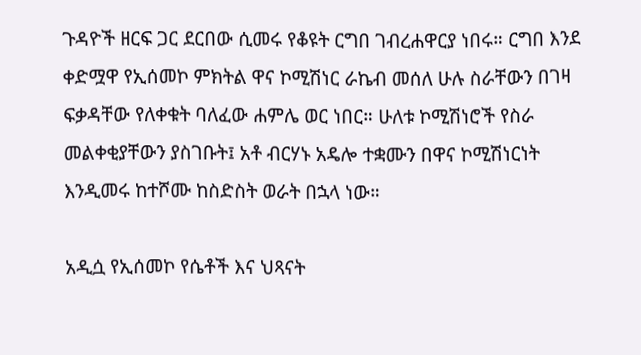ጉዳዮች ዘርፍ ጋር ደርበው ሲመሩ የቆዩት ርግበ ገብረሐዋርያ ነበሩ። ርግበ እንደ ቀድሟዋ የኢሰመኮ ምክትል ዋና ኮሚሽነር ራኬብ መሰለ ሁሉ ስራቸውን በገዛ ፍቃዳቸው የለቀቁት ባለፈው ሐምሌ ወር ነበር። ሁለቱ ኮሚሽነሮች የስራ መልቀቂያቸውን ያስገቡት፤ አቶ ብርሃኑ አዴሎ ተቋሙን በዋና ኮሚሽነርነት እንዲመሩ ከተሾሙ ከስድስት ወራት በኋላ ነው።

አዲሷ የኢሰመኮ የሴቶች እና ህጻናት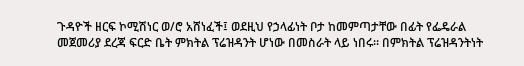ጉዳዮች ዘርፍ ኮሚሽነር ወ/ሮ አሸነፈች፤ ወደዚህ የኃላፊነት ቦታ ከመምጣታቸው በፊት የፌዴራል መጀመሪያ ደረጃ ፍርድ ቤት ምክትል ፕሬዝዳንት ሆነው በመስራት ላይ ነበሩ። በምክትል ፕሬዝዳንትነት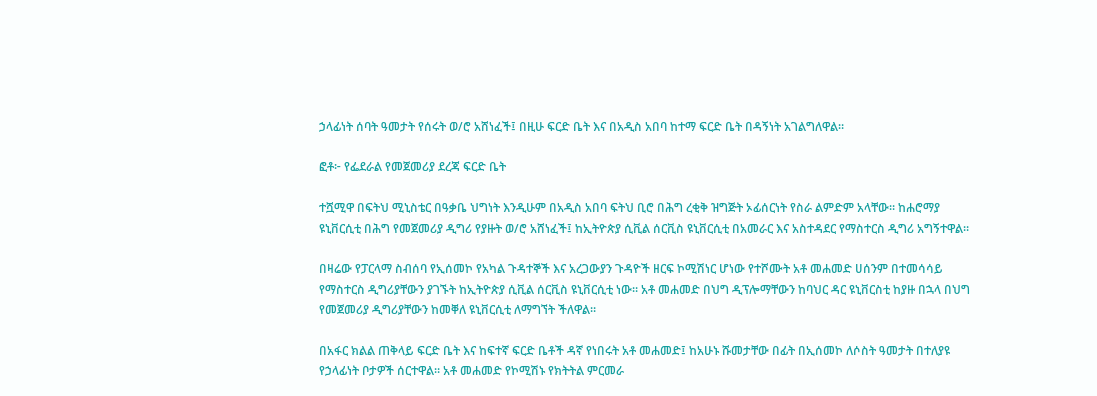ኃላፊነት ሰባት ዓመታት የሰሩት ወ/ሮ አሸነፈች፤ በዚሁ ፍርድ ቤት እና በአዲስ አበባ ከተማ ፍርድ ቤት በዳኝነት አገልግለዋል።

ፎቶ፦ የፌደራል የመጀመሪያ ደረጃ ፍርድ ቤት

ተሿሚዋ በፍትህ ሚኒስቴር በዓቃቤ ህግነት እንዲሁም በአዲስ አበባ ፍትህ ቢሮ በሕግ ረቂቅ ዝግጅት ኦፊሰርነት የስራ ልምድም አላቸው። ከሐሮማያ ዩኒቨርሲቲ በሕግ የመጀመሪያ ዲግሪ የያዙት ወ/ሮ አሸነፈች፤ ከኢትዮጵያ ሲቪል ሰርቪስ ዩኒቨርሲቲ በአመራር እና አስተዳደር የማስተርስ ዲግሪ አግኝተዋል።

በዛሬው የፓርላማ ስብሰባ የኢሰመኮ የአካል ጉዳተኞች እና አረጋውያን ጉዳዮች ዘርፍ ኮሚሽነር ሆነው የተሾሙት አቶ መሐመድ ሀሰንም በተመሳሳይ የማስተርስ ዲግሪያቸውን ያገኙት ከኢትዮጵያ ሲቪል ሰርቪስ ዩኒቨርሲቲ ነው። አቶ መሐመድ በህግ ዲፕሎማቸውን ከባህር ዳር ዩኒቨርስቲ ከያዙ በኋላ በህግ የመጀመሪያ ዲግሪያቸውን ከመቐለ ዩኒቨርሲቲ ለማግኘት ችለዋል።

በአፋር ክልል ጠቅላይ ፍርድ ቤት እና ከፍተኛ ፍርድ ቤቶች ዳኛ የነበሩት አቶ መሐመድ፤ ከአሁኑ ሹመታቸው በፊት በኢሰመኮ ለሶስት ዓመታት በተለያዩ የኃላፊነት ቦታዎች ሰርተዋል። አቶ መሐመድ የኮሚሽኑ የክትትል ምርመራ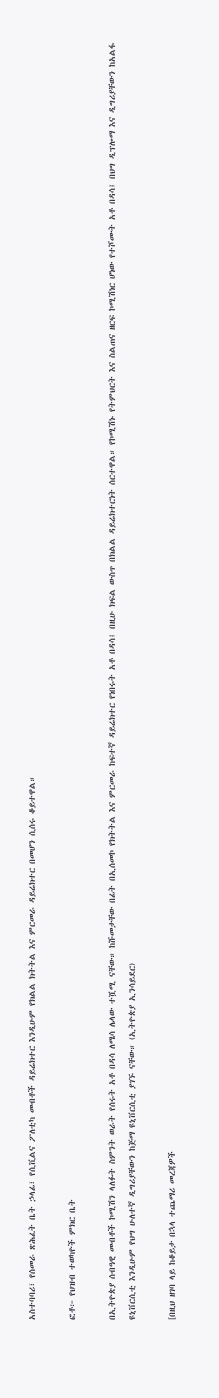አስተባባሪ፣ የሰመራ ጽሕፈት ቤት ኃላፊ፣ የሲቪልና ፖለቲካ መብቶች ዳይሬክተር እንዲሁም የክልል ክትትል እና ምርመራ ዳይሬክተር በመሆን ሲሰሩ ቆይተዋል።

ፎቶ፦ የህዝብ ተወካዮች ምክር ቤት

በኢትዮጵያ ሰብዓዊ መብቶች ኮሚሽን ላለፉት ስምንት ወራት የሰሩት አቶ በዳሳ ለሜሳ ሌላው ተሿሚ ናቸው። ከሹመታቸው በፊት በኢሰመኮ የክትትል እና ምርመራ ከፍተኛ ዳይሬክተር የነበሩት አቶ በዳሳ፤ በዚሁ ክፍል ውስጥ በክልል ዳይሬክተርነት ሰርተዋል። የኮሚሽኑ የትምህርት እና ስልጠና ዘርፍ ኮሚሽነር ሆነው የተሾሙት አቶ በዳሳ፤ በህግ ዲፕሎማ እና ዲግሪያቸውን ከአልፋ ዩኒቨርሲቲ እንዲሁም የህግ ሁለተኛ ዲግሪያቸውን ከጅማ ዩኒቨርሲቲ ያገኙ ናቸው። (ኢትዮጵያ ኢንሳይደር)

[በዚህ ዘገባ ላይ ከቆይታ በኋላ ተጨማሪ መረጃዎች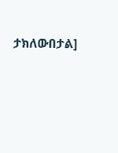ታክለውበታል]